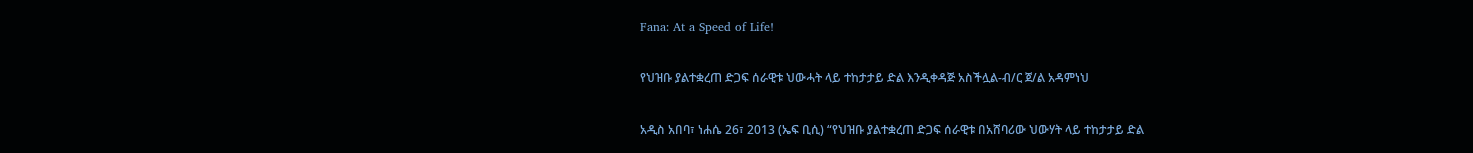Fana: At a Speed of Life!

የህዝቡ ያልተቋረጠ ድጋፍ ሰራዊቱ ህውሓት ላይ ተከታታይ ድል እንዲቀዳጅ አስችሏል-ብ/ር ጀ/ል አዳምነህ

አዲስ አበባ፣ ነሐሴ 26፣ 2013 (ኤፍ ቢሲ) “የህዝቡ ያልተቋረጠ ድጋፍ ሰራዊቱ በአሸባሪው ህውሃት ላይ ተከታታይ ድል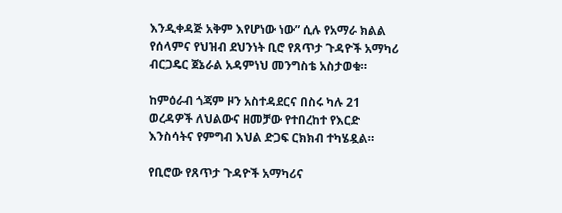እንዲቀዳጅ አቅም እየሆነው ነው” ሲሉ የአማራ ክልል የሰላምና የህዝብ ደህንነት ቢሮ የጸጥታ ጉዳዮች አማካሪ ብርጋዴር ጀኔራል አዳምነህ መንግስቴ አስታወቁ።

ከምዕራብ ጎጃም ዞን አስተዳደርና በስሩ ካሉ 21 ወረዳዎች ለህልውና ዘመቻው የተበረከተ የእርድ እንስሳትና የምግብ እህል ድጋፍ ርክክብ ተካሄዷል።

የቢሮው የጸጥታ ጉዳዮች አማካሪና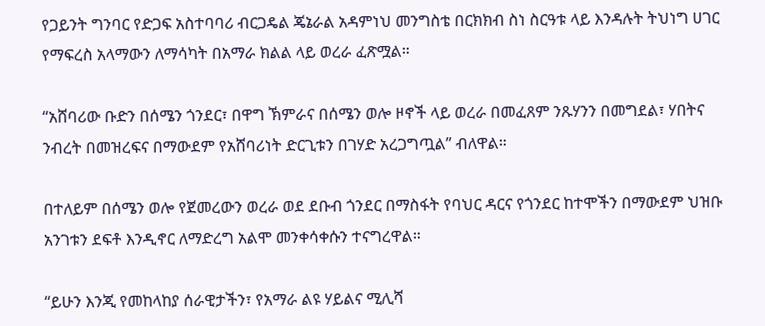የጋይንት ግንባር የድጋፍ አስተባባሪ ብርጋዴል ጄኔራል አዳምነህ መንግስቴ በርክክብ ስነ ስርዓቱ ላይ እንዳሉት ትህነግ ሀገር የማፍረስ አላማውን ለማሳካት በአማራ ክልል ላይ ወረራ ፈጽሟል።

“አሸባሪው ቡድን በሰሜን ጎንደር፣ በዋግ ኽምራና በሰሜን ወሎ ዞኖች ላይ ወረራ በመፈጸም ንጹሃንን በመግደል፣ ሃበትና ንብረት በመዝረፍና በማውደም የአሸባሪነት ድርጊቱን በገሃድ አረጋግጧል” ብለዋል።

በተለይም በሰሜን ወሎ የጀመረውን ወረራ ወደ ደቡብ ጎንደር በማስፋት የባህር ዳርና የጎንደር ከተሞችን በማውደም ህዝቡ አንገቱን ደፍቶ እንዲኖር ለማድረግ አልሞ መንቀሳቀሱን ተናግረዋል።

“ይሁን እንጂ የመከላከያ ሰራዊታችን፣ የአማራ ልዩ ሃይልና ሚሊሻ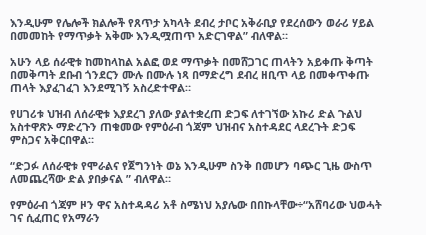እንዲሁም የሌሎች ክልሎች የጸጥታ አካላት ደብረ ታቦር አቅራቢያ የደረሰውን ወራሪ ሃይል በመመከት የማጥቃት አቅሙ እንዲሟጠጥ አድርገዋል” ብለዋል።

አሁን ላይ ሰራዊቱ ከመከላከል አልፎ ወደ ማጥቃት በመሸጋገር ጠላትን አይቀጡ ቅጣት በመቅጣት ደቡብ ጎንደርን ሙሉ በሙሉ ነጻ በማድረግ ደብረ ዘቢጥ ላይ በመቀጥቀጡ ጠላት እያፈገፈገ እንደሚገኝ አስረድተዋል።

የሀገሪቱ ህዝብ ለሰራዊቱ እያደረገ ያለው ያልተቋረጠ ድጋፍ ለተገኘው አኩሪ ድል ጉልህ አስተዋጽኦ ማድረጉን ጠቁመው የምዕራብ ጎጃም ህዝብና አስተዳደር ላደረጉት ድጋፍ ምስጋና አቅርበዋል።

“ድጋፉ ለሰራዊቱ የሞራልና የጀግንነት ወኔ እንዲሁም ስንቅ በመሆን ባጭር ጊዜ ውስጥ ለመጨረሻው ድል ያበቃናል ” ብለዋል።

የምዕራብ ጎጃም ዞን ዋና አስተዳዳሪ አቶ ስሜነህ አያሌው በበኩላቸው÷“አሸባሪው ህወሓት ገና ሲፈጠር የአማራን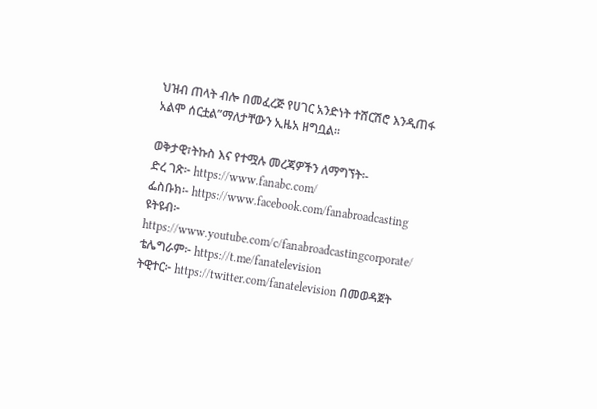ህዝብ ጠላት ብሎ በመፈረጅ የሀገር አንድነት ተሸርሽሮ እንዲጠፋ አልሞ ሰርቷል”ማለታቸውን ኢዜአ ዘግቧል፡፡

ወቅታዊ፣ትኩስ እና የተሟሉ መረጃዎችን ለማግኘት፡-
ድረ ገጽ፦ https://www.fanabc.com/
ፌስቡክ፡- https://www.facebook.com/fanabroadcasting
ዩትዩብ፦ https://www.youtube.com/c/fanabroadcastingcorporate/
ቴሌግራም፦ https://t.me/fanatelevision
ትዊተር፦ https://twitter.com/fanatelevision በመወዳጀት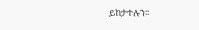ይከታተሉን፡፡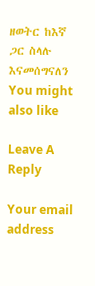ዘወትር ከእኛ ጋር ስላሉ እናመሰግናለን
You might also like

Leave A Reply

Your email address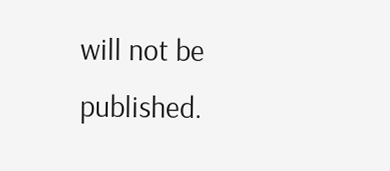will not be published.